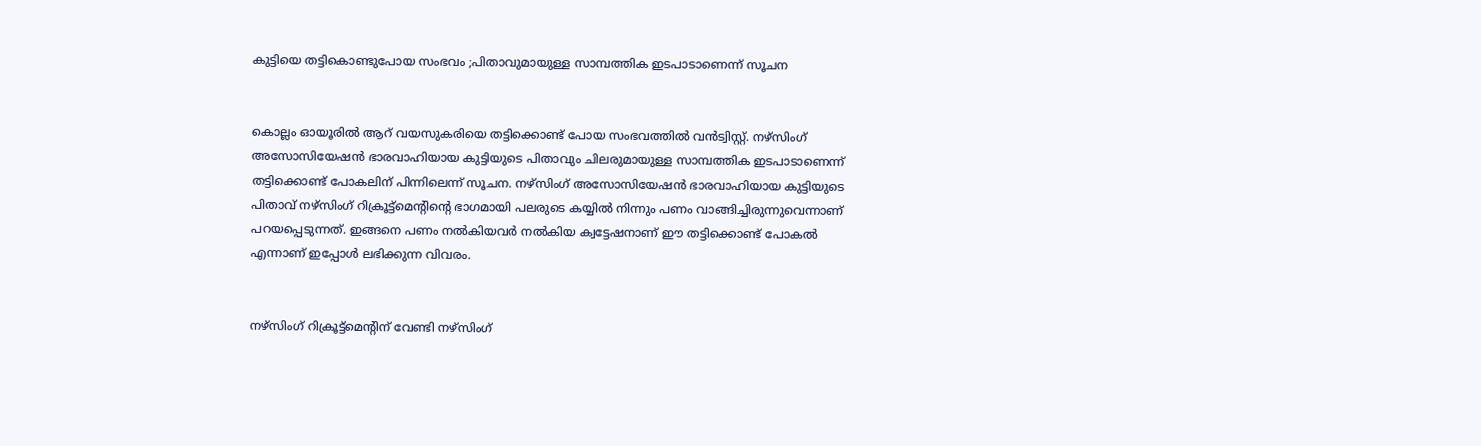കുട്ടിയെ തട്ടികൊണ്ടുപോയ സംഭവം ;പിതാവുമായുള്ള സാമ്പത്തിക ഇടപാടാണെന്ന് സൂചന


കൊല്ലം ഓയൂരില്‍ ആറ് വയസുകരിയെ തട്ടിക്കൊണ്ട് പോയ സംഭവത്തില്‍ വന്‍ട്വിസ്റ്റ്. നഴ്‌സിംഗ് അസോസിയേഷന്‍ ഭാരവാഹിയായ കുട്ടിയുടെ പിതാവും ചിലരുമായുള്ള സാമ്പത്തിക ഇടപാടാണെന്ന് തട്ടിക്കൊണ്ട് പോകലിന് പിന്നിലെന്ന് സൂചന. നഴ്‌സിംഗ് അസോസിയേഷന്‍ ഭാരവാഹിയായ കുട്ടിയുടെ പിതാവ് നഴ്‌സിംഗ് റിക്രൂട്ട്‌മെന്റിന്റെ ഭാഗമായി പലരുടെ കയ്യില്‍ നിന്നും പണം വാങ്ങിച്ചിരുന്നുവെന്നാണ് പറയപ്പെടുന്നത്. ഇങ്ങനെ പണം നല്‍കിയവര്‍ നല്‍കിയ ക്വട്ടേഷനാണ് ഈ തട്ടിക്കൊണ്ട് പോകല്‍ എന്നാണ് ഇപ്പോള്‍ ലഭിക്കുന്ന വിവരം.


നഴ്‌സിംഗ് റിക്രൂട്ട്‌മെന്റിന് വേണ്ടി നഴ്‌സിംഗ്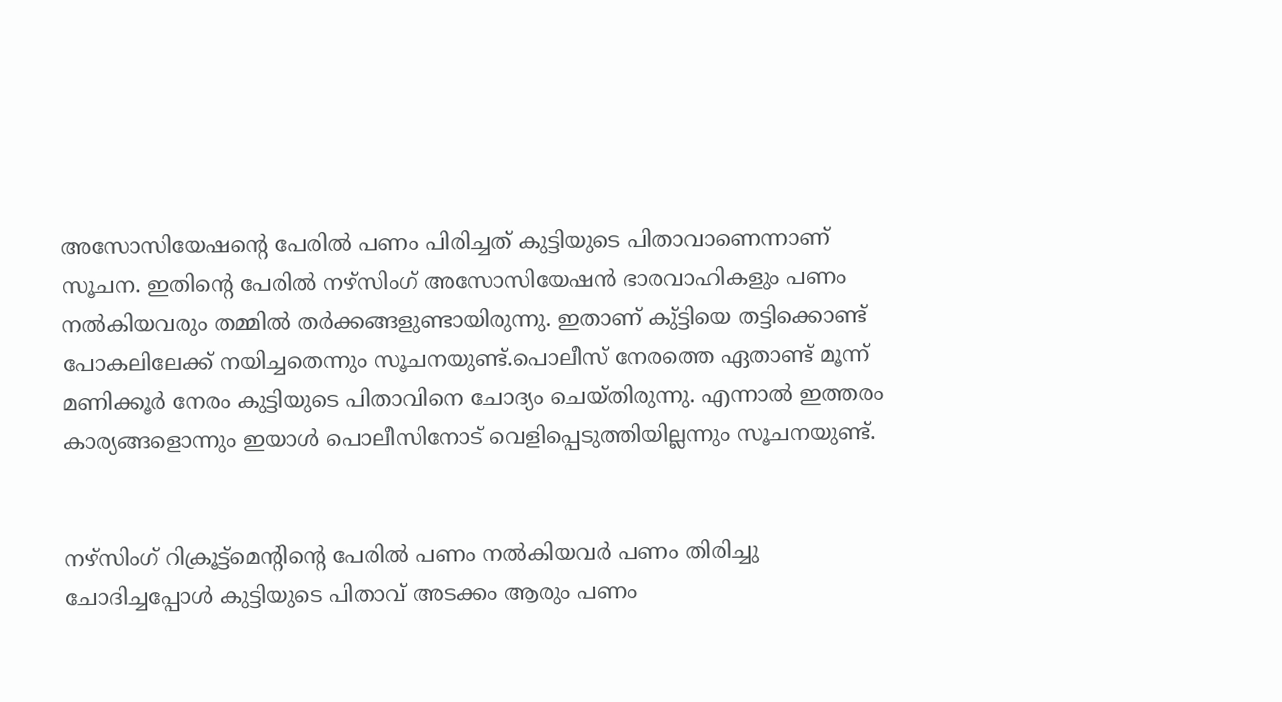അസോസിയേഷന്റെ പേരില്‍ പണം പിരിച്ചത് കുട്ടിയുടെ പിതാവാണെന്നാണ് സൂചന. ഇതിന്റെ പേരില്‍ നഴ്‌സിംഗ് അസോസിയേഷന്‍ ഭാരവാഹികളും പണം നല്‍കിയവരും തമ്മില്‍ തര്‍ക്കങ്ങളുണ്ടായിരുന്നു. ഇതാണ് കു്ട്ടിയെ തട്ടിക്കൊണ്ട് പോകലിലേക്ക് നയിച്ചതെന്നും സൂചനയുണ്ട്.പൊലീസ് നേരത്തെ ഏതാണ്ട് മൂന്ന് മണിക്കൂര്‍ നേരം കുട്ടിയുടെ പിതാവിനെ ചോദ്യം ചെയ്തിരുന്നു. എന്നാല്‍ ഇത്തരം കാര്യങ്ങളൊന്നും ഇയാള്‍ പൊലീസിനോട് വെളിപ്പെടുത്തിയില്ലന്നും സൂചനയുണ്ട്.


നഴ്‌സിംഗ് റിക്രൂട്ട്‌മെന്റിന്റെ പേരില്‍ പണം നല്‍കിയവര്‍ പണം തിരിച്ചു ചോദിച്ചപ്പോള്‍ കുട്ടിയുടെ പിതാവ് അടക്കം ആരും പണം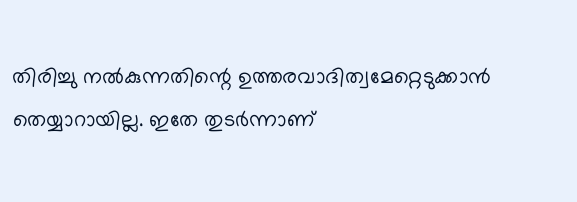തിരിച്ചു നല്‍കുന്നതിന്റെ ഉത്തരവാദിത്വമേറ്റെടുക്കാന്‍ തെയ്യാറായില്ല. ഇതേ തുടര്‍ന്നാണ്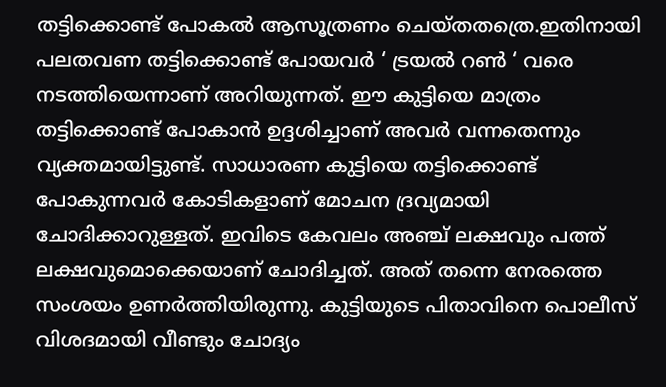തട്ടിക്കൊണ്ട് പോകല്‍ ആസൂത്രണം ചെയ്തതത്രെ.ഇതിനായി പലതവണ തട്ടിക്കൊണ്ട് പോയവര്‍ ‘ ട്രയല്‍ റണ്‍ ‘ വരെ നടത്തിയെന്നാണ് അറിയുന്നത്. ഈ കുട്ടിയെ മാത്രം തട്ടിക്കൊണ്ട് പോകാന്‍ ഉദ്ദശിച്ചാണ് അവര്‍ വന്നതെന്നും വ്യക്തമായിട്ടുണ്ട്. സാധാരണ കുട്ടിയെ തട്ടിക്കൊണ്ട് പോകുന്നവര്‍ കോടികളാണ് മോചന ദ്രവ്യമായി ചോദിക്കാറുള്ളത്. ഇവിടെ കേവലം അഞ്ച് ലക്ഷവും പത്ത് ലക്ഷവുമൊക്കെയാണ് ചോദിച്ചത്. അത് തന്നെ നേരത്തെ സംശയം ഉണര്‍ത്തിയിരുന്നു. കുട്ടിയുടെ പിതാവിനെ പൊലീസ് വിശദമായി വീണ്ടും ചോദ്യം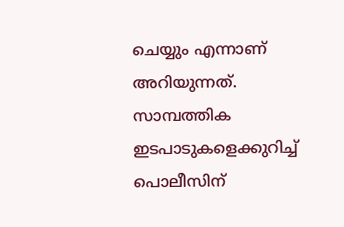ചെയ്യും എന്നാണ് അറിയുന്നത്. സാമ്പത്തിക ഇടപാടുകളെക്കുറിച്ച് പൊലീസിന്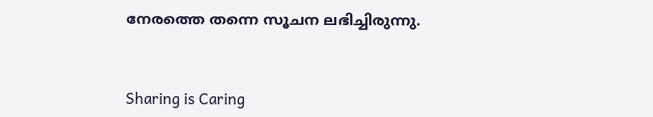നേരത്തെ തന്നെ സൂചന ലഭിച്ചിരുന്നു.



Sharing is Caring